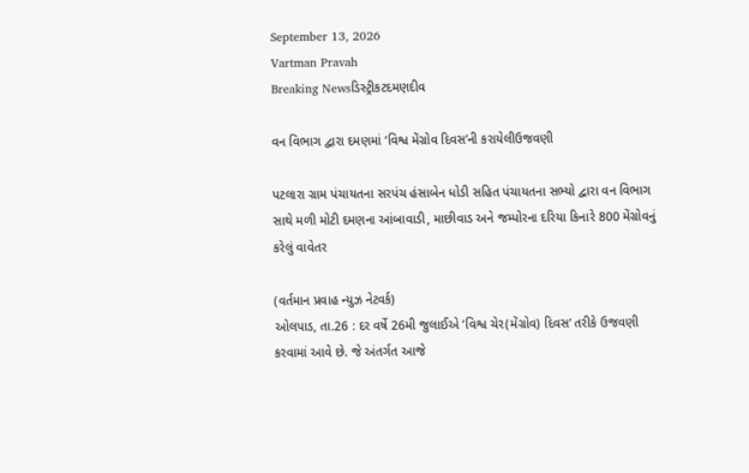September 13, 2026
Vartman Pravah
Breaking Newsડિસ્ટ્રીકટદમણદીવ

વન વિભાગ દ્વારા દમણમાં ‘વિશ્વ મેંગ્રોવ દિવસ’ની કરાયેલીઉજવણી

પટલારા ગ્રામ પંચાયતના સરપંચ હંસાબેન ધોડી સહિત પંચાયતના સભ્‍યો દ્વારા વન વિભાગ સાથે મળી મોટી દમણના આંબાવાડી, માછીવાડ અને જમ્‍પોરના દરિયા કિનારે 800 મેંગ્રોવનું કરેલું વાવેતર

(વર્તમાન પ્રવાહ ન્‍યુઝ નેટવર્ક)
ઓલપાડ, તા.26 : દર વર્ષે 26મી જુલાઈએ ‘વિશ્વ ચેર(મેંગ્રોવ) દિવસ’ તરીકે ઉજવણી કરવામાં આવે છે. જે અંતર્ગત આજે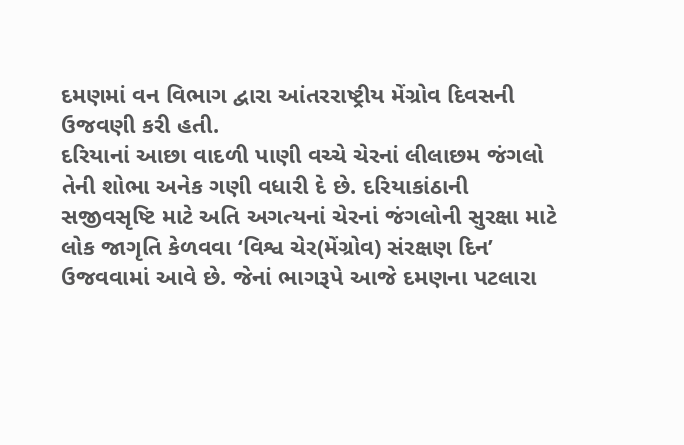દમણમાં વન વિભાગ દ્વારા આંતરરાષ્‍ટ્રીય મેંગ્રોવ દિવસની ઉજવણી કરી હતી.
દરિયાનાં આછા વાદળી પાણી વચ્‍ચે ચેરનાં લીલાછમ જંગલો તેની શોભા અનેક ગણી વધારી દે છે. દરિયાકાંઠાની સજીવસૃષ્ટિ માટે અતિ અગત્‍યનાં ચેરનાં જંગલોની સુરક્ષા માટે લોક જાગૃતિ કેળવવા ‘વિશ્વ ચેર(મેંગ્રોવ) સંરક્ષણ દિન’ ઉજવવામાં આવે છે. જેનાં ભાગરૂપે આજે દમણના પટલારા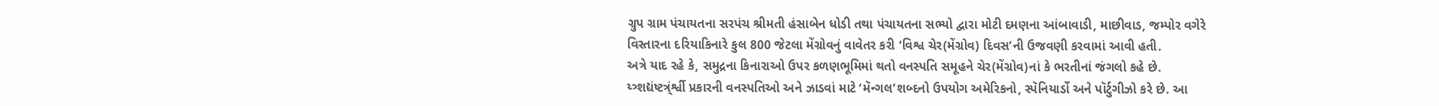ગ્રુપ ગ્રામ પંચાયતના સરપંચ શ્રીમતી હંસાબેન ધોડી તથા પંચાયતના સભ્‍યો દ્વારા મોટી દમણના આંબાવાડી, માછીવાડ, જમ્‍પોર વગેરે વિસ્‍તારના દરિયાકિનારે કુલ 800 જેટલા મેંગ્રોવનું વાવેતર કરી ‘વિશ્વ ચેર(મેંગ્રોવ) દિવસ’ની ઉજવણી કરવામાં આવી હતી.
અત્રે યાદ રહે કે, સમુદ્રના કિનારાઓ ઉપર કળણભૂમિમાં થતો વનસ્‍પતિ સમૂહને ચેર(મેંગ્રોવ)નાં કે ભરતીનાં જંગલો કહે છે. ય્‍ત્ર્શદ્યંષ્ટત્ર્ંર્શ્વી પ્રકારની વનસ્‍પતિઓ અને ઝાડવાં માટે ‘મૅન્‍ગલ’શબ્‍દનો ઉપયોગ અમેરિકનો, સ્‍પૅનિયાર્ડો અને પૉર્ટુગીઝો કરે છે. આ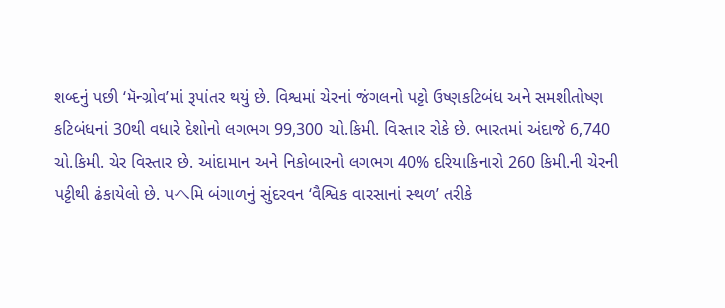શબ્‍દનું પછી ‘મૅન્‍ગ્રોવ’માં રૂપાંતર થયું છે. વિશ્વમાં ચેરનાં જંગલનો પટ્ટો ઉષ્‍ણકટિબંધ અને સમશીતોષ્‍ણ કટિબંધનાં 30થી વધારે દેશોનો લગભગ 99,300 ચો.કિમી. વિસ્‍તાર રોકે છે. ભારતમાં અંદાજે 6,740 ચો.કિમી. ચેર વિસ્‍તાર છે. આંદામાન અને નિકોબારનો લગભગ 40% દરિયાકિનારો 260 કિમી.ની ચેરની પટ્ટીથી ઢંકાયેલો છે. પヘમિ બંગાળનું સુંદરવન ‘વૈશ્વિક વારસાનાં સ્‍થળ’ તરીકે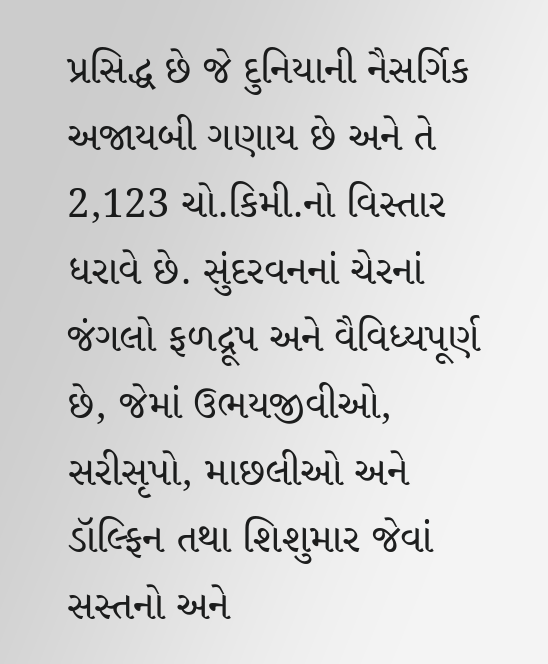પ્રસિદ્ધ છે જે દુનિયાની નૈસર્ગિક અજાયબી ગણાય છે અને તે 2,123 ચો.કિમી.નો વિસ્‍તાર ધરાવે છે. સુંદરવનનાં ચેરનાં જંગલો ફળદ્રૂપ અને વૈવિધ્‍યપૂર્ણ છે, જેમાં ઉભયજીવીઓ, સરીસૃપો, માછલીઓ અને ડૉલ્‍ફિન તથા શિશુમાર જેવાં સસ્‍તનો અને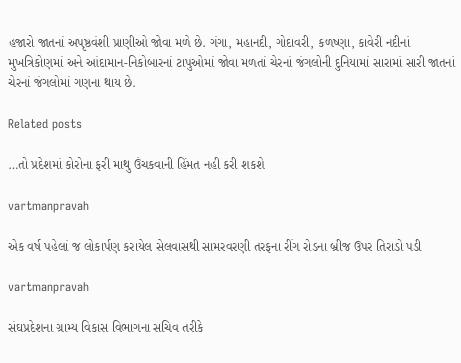હજારો જાતનાં અપૃષ્ઠવંશી પ્રાણીઓ જોવા મળે છે. ગંગા, મહાનદી, ગોદાવરી, કળષ્‍ણા, કાવેરી નદીનાં મુખત્રિકોણમાં અને આંદામાન-નિકોબારનાં ટાપુઓમાં જોવા મળતાં ચેરનાં જંગલોની દુનિયામાં સારામાં સારી જાતનાં ચેરનાં જંગલોમાં ગણના થાય છે.

Related posts

…તો પ્રદેશમાં કોરોના ફરી માથુ ઉંચકવાની હિંમત નહી કરી શકશે

vartmanpravah

એક વર્ષ પહેલાં જ લોકાર્પણ કરાયેલ સેલવાસથી સામરવરણી તરફના રીંગ રોડના બ્રીજ ઉપર તિરાડો પડી

vartmanpravah

સંઘપ્રદેશના ગ્રામ્‍ય વિકાસ વિભાગના સચિવ તરીકે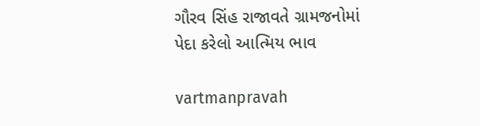ગૌરવ સિંહ રાજાવતે ગ્રામજનોમાં પેદા કરેલો આત્‍મિય ભાવ

vartmanpravah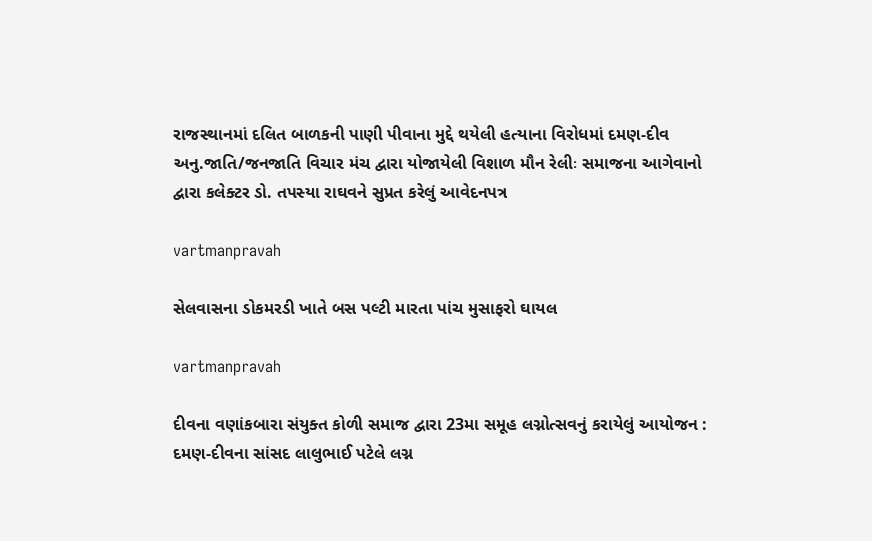રાજસ્‍થાનમાં દલિત બાળકની પાણી પીવાના મુદ્દે થયેલી હત્‍યાના વિરોધમાં દમણ-દીવ અનુ.જાતિ/જનજાતિ વિચાર મંચ દ્વારા યોજાયેલી વિશાળ મૌન રેલીઃ સમાજના આગેવાનો દ્વારા કલેક્‍ટર ડો. તપસ્‍યા રાઘવને સુપ્રત કરેલું આવેદનપત્ર

vartmanpravah

સેલવાસના ડોકમરડી ખાતે બસ પલ્‍ટી મારતા પાંચ મુસાફરો ઘાયલ

vartmanpravah

દીવના વણાંકબારા સંયુક્‍ત કોળી સમાજ દ્વારા 23મા સમૂહ લગ્નોત્‍સવનું કરાયેલું આયોજન : દમણ-દીવના સાંસદ લાલુભાઈ પટેલે લગ્ન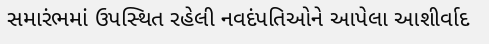સમારંભમાં ઉપસ્‍થિત રહેલી નવદંપતિઓને આપેલા આશીર્વાદ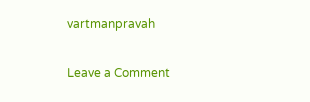vartmanpravah

Leave a Comment